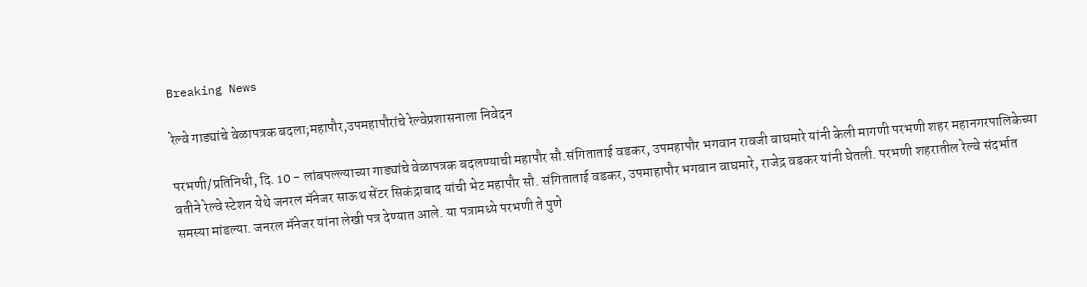Breaking News

रेल्वे गाड्यांचे वेळापत्रक बदला;महापौर,उपमहापौरांचे रेल्वेप्रशासनाला निवेदन

परभणी/प्रतिनिधी, दि. 10 - लांबपल्ल्याच्या गाड्यांचे वेळापत्रक बदलण्याची महापौर सौ.संगिताताई वडकर, उपमहापौर भगवान रावजी वाघमारे यांनी केली मागणी परभणी शहर महानगरपालिकेच्या वतीने रेल्वे स्टेशन येथे जनरल मॅनेजर साऊथ सेंटर सिकंद्राबाद यांची भेट महापौर सौ. संगिताताई वडकर, उपमाहापौर भगवान वाघमारे, राजेद्र वडकर यांनी घेतली. परभणी शहरातील रेल्वे संदर्भात समस्या मांडल्या. जनरल मॅनेजर यांना लेखी पत्र देण्यात आले. या पत्रामध्ये परभणी ते पुणे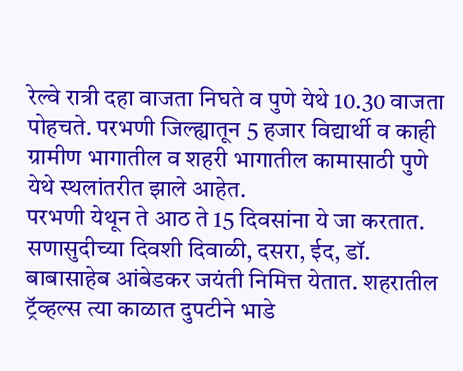रेल्वे रात्री दहा वाजता निघते व पुणे येथे 10.30 वाजता पोहचते. परभणी जिल्ह्यातून 5 हजार विद्यार्थी व काही ग्रामीण भागातील व शहरी भागातील कामासाठी पुणे येथे स्थलांतरीत झाले आहेत.
परभणी येथून ते आठ ते 15 दिवसांना ये जा करतात. सणासुदीच्या दिवशी दिवाळी, दसरा, ईद, डॉ. बाबासाहेब आंबेडकर जयंती निमित्त येतात. शहरातील ट्रॅव्हल्स त्या काळात दुपटीने भाडे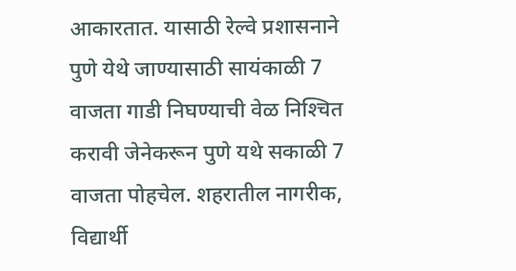आकारतात. यासाठी रेल्वे प्रशासनाने पुणे येथे जाण्यासाठी सायंकाळी 7 वाजता गाडी निघण्याची वेळ निश्‍चित करावी जेनेकरून पुणे यथे सकाळी 7 वाजता पोहचेल. शहरातील नागरीक, विद्यार्थी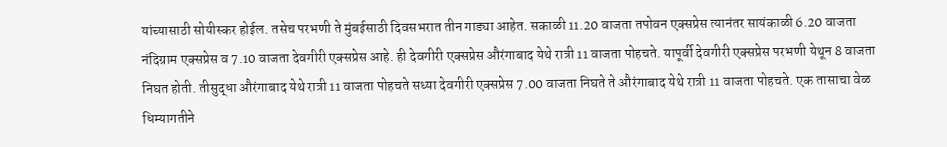यांच्यासाठी सोयीस्कर होईल. तसेच परभणी ते मुंबईसाठी दिवसभरात तीन गाड्या आहेत. सकाळी 11.20 वाजता तपोवन एक्सप्रेस त्यानंतर सायंकाळी 6.20 वाजता नंदिग्राम एक्सप्रेस व 7.10 वाजता देवगीरी एक्सप्रेस आहे. ही देवगीरी एक्सप्रेस औरंगाबाद येथे रात्री 11 वाजता पोहचते. यापूर्वी देवगीरी एक्सप्रेस परभणी येथून 8 वाजता निघत होती. तीसुद्धा औरंगाबाद येथे रात्री 11 वाजता पोहचते सध्या देवगीरी एक्सप्रेस 7.00 वाजता निघते ते औरंगाबाद येथे रात्री 11 वाजता पोहचते. एक तासाचा वेळ धिम्यागतीने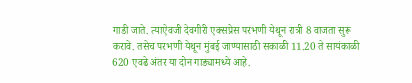गाडी जाते. त्याऐवजी देवगीरी एक्सप्रेस परभणी येथून रात्री 8 वाजता सुरू करावे. तसेच परभणी येथून मुंबई जाण्यासाठी सकाळी 11.20 ते सायंकाळी 620 एवढे अंतर या दोन गाड्यामध्ये आहे.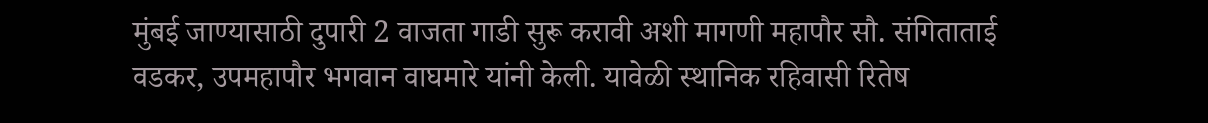मुंबई जाण्यासाठी दुपारी 2 वाजता गाडी सुरू करावी अशी मागणी महापौर सौ. संगिताताई वडकर, उपमहापौर भगवान वाघमारे यांनी केली. यावेळी स्थानिक रहिवासी रितेष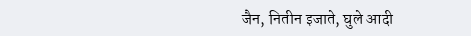जैन, नितीन इजाते, घुले आदी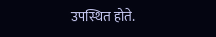उपस्थित होते.